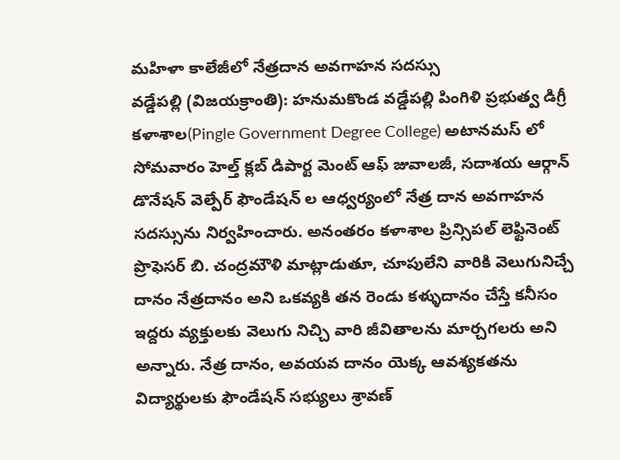మహిళా కాలేజీలో నేత్రదాన అవగాహన సదస్సు
వడ్డేపల్లి (విజయక్రాంతి): హనుమకొండ వడ్డేపల్లి పింగిళి ప్రభుత్వ డిగ్రీ కళాశాల(Pingle Government Degree College) అటానమస్ లో సోమవారం హెల్త్ క్లబ్ డిపార్ట మెంట్ ఆఫ్ జువాలజీ, సదాశయ ఆర్గాన్ డొనేషన్ వెల్పేర్ ఫౌండేషన్ ల ఆధ్వర్యంలో నేత్ర దాన అవగాహన సదస్సును నిర్వహించారు. అనంతరం కళాశాల ప్రిన్సిపల్ లెఫ్టినెంట్ ప్రొఫెసర్ బి. చంద్రమౌళి మాట్లాడుతూ, చూపులేని వారికి వెలుగునిచ్చే దానం నేత్రదానం అని ఒకవ్యకి తన రెండు కళ్ళుదానం చేస్తే కనీసం ఇద్దరు వ్యక్తులకు వెలుగు నిచ్చి వారి జీవితాలను మార్చగలరు అని అన్నారు. నేత్ర దానం, అవయవ దానం యెక్క ఆవశ్యకతను విద్యార్థులకు ఫౌండేషన్ సభ్యులు శ్రావణ్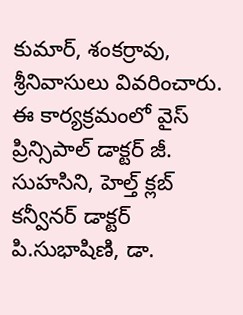కుమార్, శంకర్రావు, శ్రీనివాసులు వివరించారు. ఈ కార్యక్రమంలో వైస్ ప్రిన్సిపాల్ డాక్టర్ జీ. సుహసిని, హెల్త్ క్లబ్ కన్వీనర్ డాక్టర్ పి.సుభాషిణి, డా.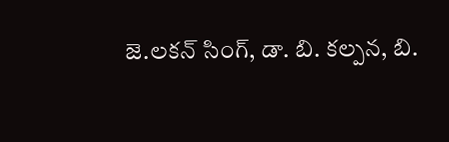జె.లకన్ సింగ్, డా. బి. కల్పన, బి.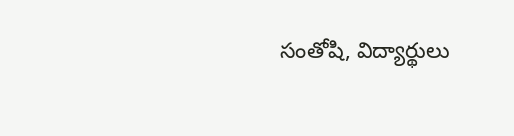సంతోషి, విద్యార్థులు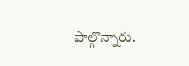పాల్గొన్నారు.